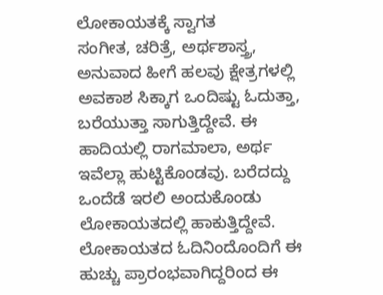ಲೋಕಾಯತಕ್ಕೆ ಸ್ವಾಗತ
ಸಂಗೀತ, ಚರಿತ್ರೆ, ಅರ್ಥಶಾಸ್ತ್ರ, ಅನುವಾದ ಹೀಗೆ ಹಲವು ಕ್ಷೇತ್ರಗಳಲ್ಲಿ ಅವಕಾಶ ಸಿಕ್ಕಾಗ ಒಂದಿಷ್ಟು ಓದುತ್ತಾ, ಬರೆಯುತ್ತಾ ಸಾಗುತ್ತಿದ್ದೇವೆ. ಈ ಹಾದಿಯಲ್ಲಿ ರಾಗಮಾಲಾ, ಅರ್ಥ ಇವೆಲ್ಲಾ ಹುಟ್ಟಿಕೊಂಡವು. ಬರೆದದ್ದು ಒಂದೆಡೆ ಇರಲಿ ಅಂದುಕೊಂಡು ಲೋಕಾಯತದಲ್ಲಿ ಹಾಕುತ್ತಿದ್ದೇವೆ. ಲೋಕಾಯತದ ಓದಿನಿಂದೊಂದಿಗೆ ಈ ಹುಚ್ಚು ಪ್ರಾರಂಭವಾಗಿದ್ದರಿಂದ ಈ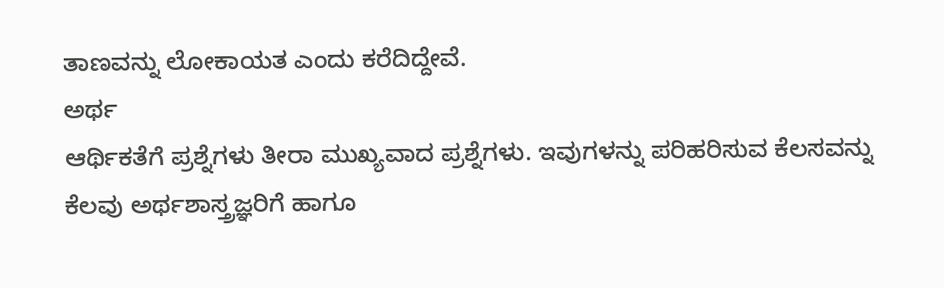ತಾಣವನ್ನು ಲೋಕಾಯತ ಎಂದು ಕರೆದಿದ್ದೇವೆ.
ಅರ್ಥ
ಆರ್ಥಿಕತೆಗೆ ಪ್ರಶ್ನೆಗಳು ತೀರಾ ಮುಖ್ಯವಾದ ಪ್ರಶ್ನೆಗಳು. ಇವುಗಳನ್ನು ಪರಿಹರಿಸುವ ಕೆಲಸವನ್ನು ಕೆಲವು ಅರ್ಥಶಾಸ್ತ್ರಜ್ಞರಿಗೆ ಹಾಗೂ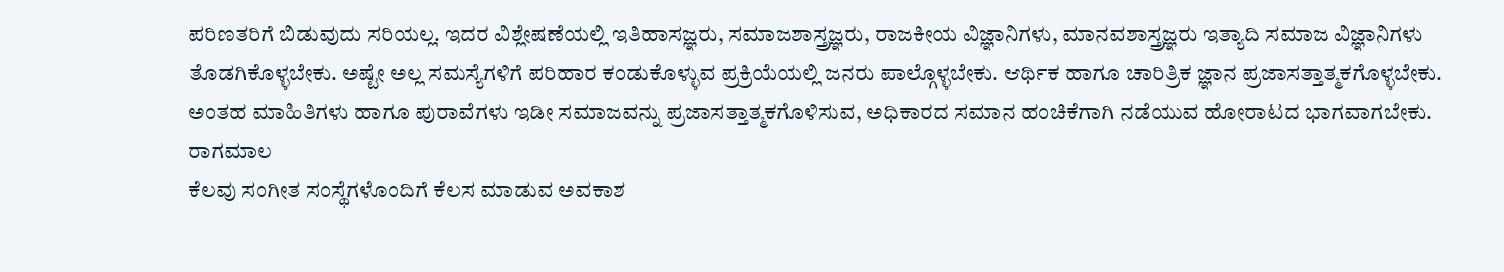ಪರಿಣತರಿಗೆ ಬಿಡುವುದು ಸರಿಯಲ್ಲ. ಇದರ ವಿಶ್ಲೇಷಣೆಯಲ್ಲಿ ಇತಿಹಾಸಜ್ಞರು, ಸಮಾಜಶಾಸ್ತ್ರಜ್ಞರು, ರಾಜಕೀಯ ವಿಜ್ಞಾನಿಗಳು, ಮಾನವಶಾಸ್ತ್ರಜ್ಞರು ಇತ್ಯಾದಿ ಸಮಾಜ ವಿಜ್ಞಾನಿಗಳು ತೊಡಗಿಕೊಳ್ಳಬೇಕು. ಅಷ್ಟೇ ಅಲ್ಲ ಸಮಸ್ಯೆಗಳಿಗೆ ಪರಿಹಾರ ಕಂಡುಕೊಳ್ಳುವ ಪ್ರಕ್ರಿಯೆಯಲ್ಲಿ ಜನರು ಪಾಲ್ಗೊಳ್ಳಬೇಕು. ಆರ್ಥಿಕ ಹಾಗೂ ಚಾರಿತ್ರಿಕ ಜ್ಞಾನ ಪ್ರಜಾಸತ್ತಾತ್ಮಕಗೊಳ್ಳಬೇಕು. ಅಂತಹ ಮಾಹಿತಿಗಳು ಹಾಗೂ ಪುರಾವೆಗಳು ಇಡೀ ಸಮಾಜವನ್ನು ಪ್ರಜಾಸತ್ತಾತ್ಮಕಗೊಳಿಸುವ, ಅಧಿಕಾರದ ಸಮಾನ ಹಂಚಿಕೆಗಾಗಿ ನಡೆಯುವ ಹೋರಾಟದ ಭಾಗವಾಗಬೇಕು.
ರಾಗಮಾಲ
ಕೆಲವು ಸಂಗೀತ ಸಂಸ್ಥೆಗಳೊಂದಿಗೆ ಕೆಲಸ ಮಾಡುವ ಅವಕಾಶ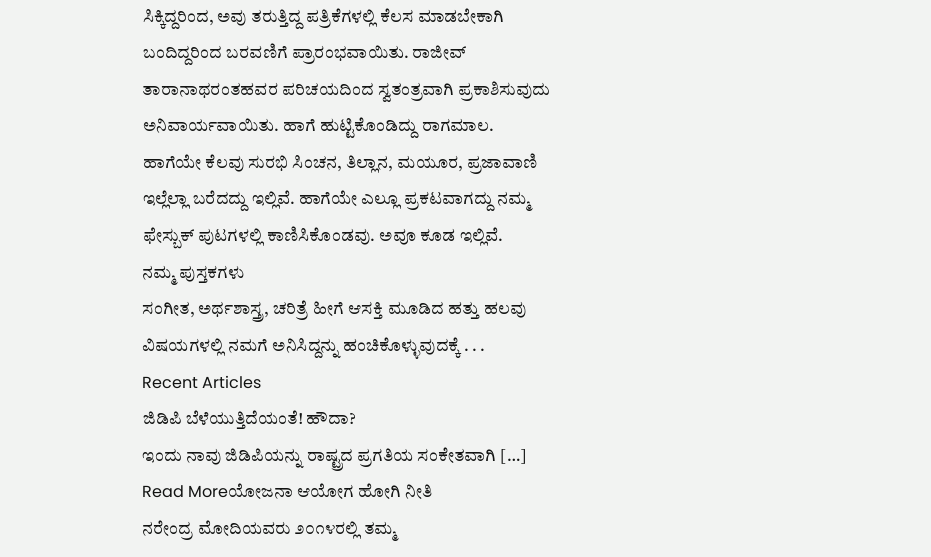ಸಿಕ್ಕಿದ್ದರಿಂದ, ಅವು ತರುತ್ತಿದ್ದ ಪತ್ರಿಕೆಗಳಲ್ಲಿ ಕೆಲಸ ಮಾಡಬೇಕಾಗಿ ಬಂದಿದ್ದರಿಂದ ಬರವಣಿಗೆ ಪ್ರಾರಂಭವಾಯಿತು. ರಾಜೀವ್ ತಾರಾನಾಥರಂತಹವರ ಪರಿಚಯದಿಂದ ಸ್ವತಂತ್ರವಾಗಿ ಪ್ರಕಾಶಿಸುವುದು ಅನಿವಾರ್ಯವಾಯಿತು. ಹಾಗೆ ಹುಟ್ಟಿಕೊಂಡಿದ್ದು ರಾಗಮಾಲ. ಹಾಗೆಯೇ ಕೆಲವು ಸುರಭಿ ಸಿಂಚನ, ತಿಲ್ಲಾನ, ಮಯೂರ, ಪ್ರಜಾವಾಣಿ ಇಲ್ಲೆಲ್ಲಾ ಬರೆದದ್ದು ಇಲ್ಲಿವೆ. ಹಾಗೆಯೇ ಎಲ್ಲೂ ಪ್ರಕಟವಾಗದ್ದು ನಮ್ಮ ಫೇಸ್ಬುಕ್ ಪುಟಗಳಲ್ಲಿ ಕಾಣಿಸಿಕೊಂಡವು. ಅವೂ ಕೂಡ ಇಲ್ಲಿವೆ.
ನಮ್ಮ ಪುಸ್ತಕಗಳು
ಸಂಗೀತ, ಅರ್ಥಶಾಸ್ತ್ರ, ಚರಿತ್ರೆ ಹೀಗೆ ಆಸಕ್ತಿ ಮೂಡಿದ ಹತ್ತು ಹಲವು ವಿಷಯಗಳಲ್ಲಿ ನಮಗೆ ಅನಿಸಿದ್ದನ್ನು ಹಂಚಿಕೊಳ್ಳುವುದಕ್ಕೆ . . .
Recent Articles
ಜಿಡಿಪಿ ಬೆಳೆಯುತ್ತಿದೆಯಂತೆ! ಹೌದಾ?
ಇಂದು ನಾವು ಜಿಡಿಪಿಯನ್ನು ರಾಷ್ಟ್ರದ ಪ್ರಗತಿಯ ಸಂಕೇತವಾಗಿ […]
Read Moreಯೋಜನಾ ಆಯೋಗ ಹೋಗಿ ನೀತಿ
ನರೇಂದ್ರ ಮೋದಿಯವರು ೨೦೧೪ರಲ್ಲಿ ತಮ್ಮ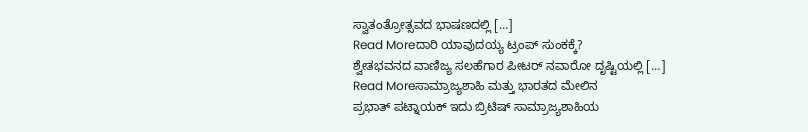ಸ್ವಾತಂತ್ರೋತ್ಸವದ ಭಾಷಣದಲ್ಲಿ […]
Read Moreದಾರಿ ಯಾವುದಯ್ಯ ಟ್ರಂಪ್ ಸುಂಕಕ್ಕೆ?
ಶ್ವೇತಭವನದ ವಾಣಿಜ್ಯ ಸಲಹೆಗಾರ ಪೀಟರ್ ನವಾರೋ ದೃಷ್ಟಿಯಲ್ಲಿ […]
Read Moreಸಾಮ್ರಾಜ್ಯಶಾಹಿ ಮತ್ತು ಭಾರತದ ಮೇಲಿನ
ಪ್ರಭಾತ್ ಪಟ್ನಾಯಕ್ ಇದು ಬ್ರಿಟಿಷ್ ಸಾಮ್ರಾಜ್ಯಶಾಹಿಯ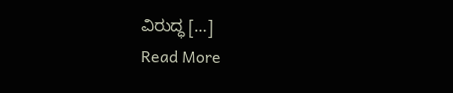ವಿರುದ್ಧ […]
Read More